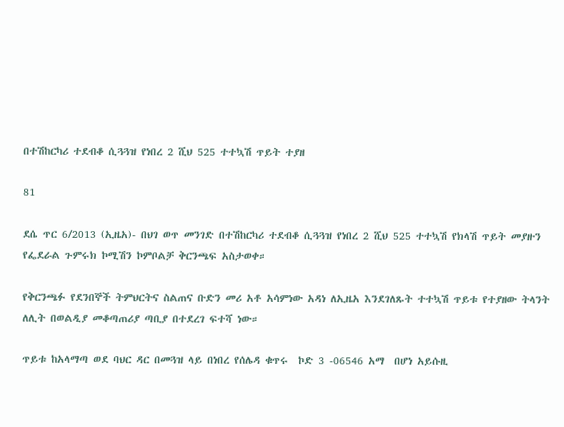በተሽከርካሪ ተደብቆ ሲጓጓዝ የነበረ 2 ሺህ 525 ተተኳሽ ጥይት ተያዘ

81

ደሴ ጥር 6/2013 (ኢዜአ)- በህገ ወጥ መንገድ በተሽከርካሪ ተደብቆ ሲጓጓዝ የነበረ 2 ሺህ 525 ተተኳሽ የክላሽ ጥይት መያዙን የፌደራል ጉምሩክ ኮሚሽን ኮምቦልቻ ቅርንጫፍ አስታወቀ።

የቅርንጫፉ የደንበኞች ትምህርትና ስልጠና ቡድን መሪ አቶ አሳምነው አዳነ ለኢዜአ እንደገለጹት ተተኳሽ ጥይቱ የተያዘው ትላንት ለሊት በወልዲያ መቆጣጠሪያ ጣቢያ በተደረገ ፍተሻ ነው።

ጥይቱ ከአላማጣ ወደ ባህር ዳር በመጓዝ ላይ በነበረ የሰሌዳ ቁጥሩ  ኮድ 3 -06546 አማ  በሆነ አይሱዚ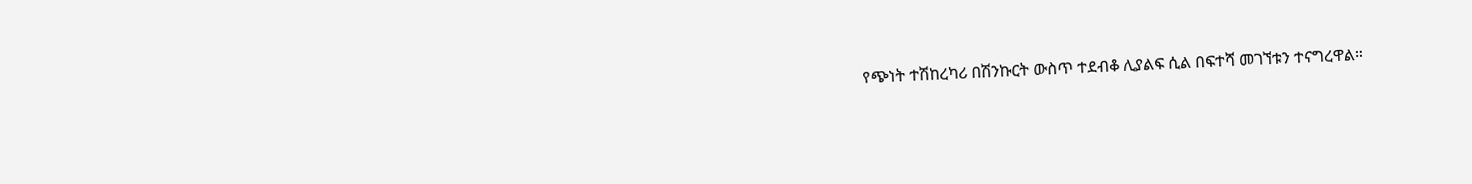የጭነት ተሽከረካሪ በሽንኩርት ውስጥ ተደብቆ ሊያልፍ ሲል በፍተሻ መገኘቱን ተናግረዋል።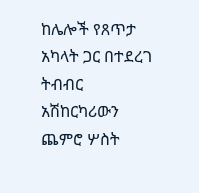ከሌሎች የጸጥታ አካላት ጋር በተደረገ ትብብር አሽከርካሪውን ጨምሮ ሦስት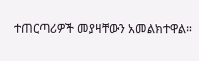ተጠርጣሪዎች መያዛቸውን አመልክተዋል።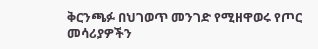ቅርንጫፉ በህገወጥ መንገድ የሚዘዋወሩ የጦር መሳሪያዎችን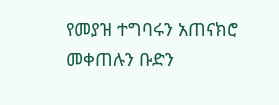የመያዝ ተግባሩን አጠናክሮ መቀጠሉን ቡድን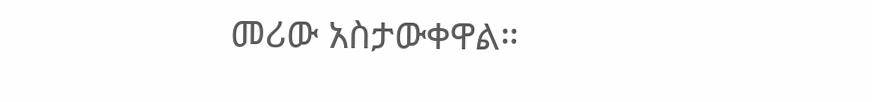መሪው አስታውቀዋል።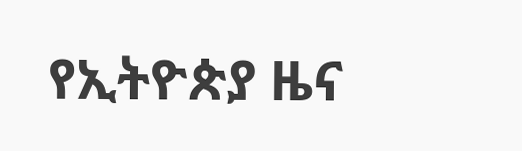የኢትዮጵያ ዜና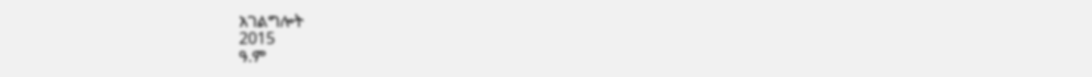አገልግሎት
2015
ዓ.ም